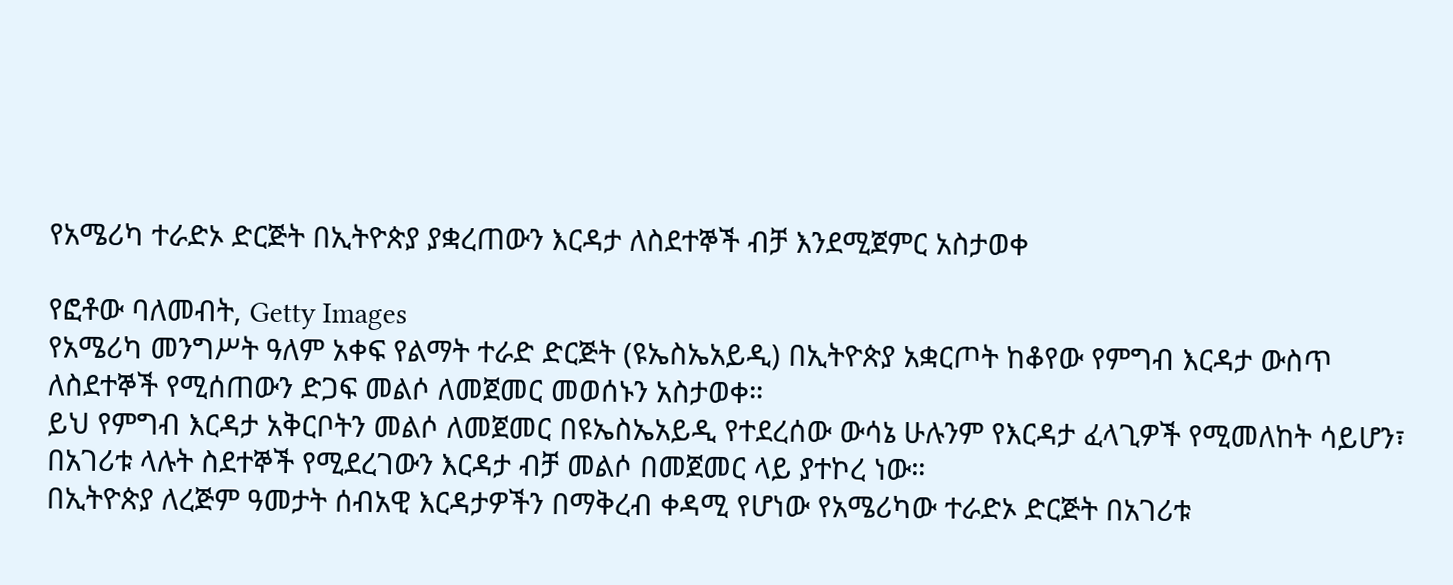የአሜሪካ ተራድኦ ድርጅት በኢትዮጵያ ያቋረጠውን እርዳታ ለስደተኞች ብቻ እንደሚጀምር አስታወቀ

የፎቶው ባለመብት, Getty Images
የአሜሪካ መንግሥት ዓለም አቀፍ የልማት ተራድ ድርጅት (ዩኤስኤአይዲ) በኢትዮጵያ አቋርጦት ከቆየው የምግብ እርዳታ ውስጥ ለስደተኞች የሚሰጠውን ድጋፍ መልሶ ለመጀመር መወሰኑን አስታወቀ።
ይህ የምግብ እርዳታ አቅርቦትን መልሶ ለመጀመር በዩኤስኤአይዲ የተደረሰው ውሳኔ ሁሉንም የእርዳታ ፈላጊዎች የሚመለከት ሳይሆን፣ በአገሪቱ ላሉት ስደተኞች የሚደረገውን እርዳታ ብቻ መልሶ በመጀመር ላይ ያተኮረ ነው።
በኢትዮጵያ ለረጅም ዓመታት ሰብአዊ እርዳታዎችን በማቅረብ ቀዳሚ የሆነው የአሜሪካው ተራድኦ ድርጅት በአገሪቱ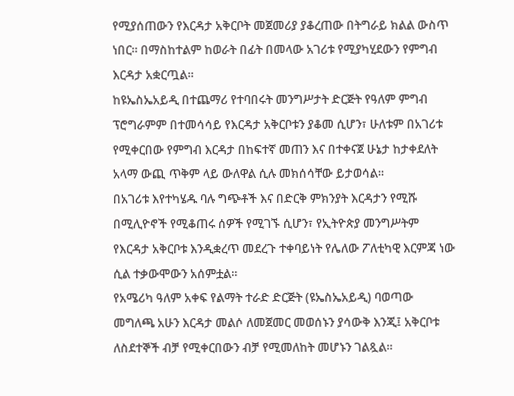የሚያሰጠውን የእርዳታ አቅርቦት መጀመሪያ ያቆረጠው በትግራይ ክልል ውስጥ ነበር። በማስከተልም ከወራት በፊት በመላው አገሪቱ የሚያካሂደውን የምግብ እርዳታ አቋርጧል።
ከዩኤስኤአይዲ በተጨማሪ የተባበሩት መንግሥታት ድርጅት የዓለም ምግብ ፕሮግራምም በተመሳሳይ የእርዳታ አቅርቦቱን ያቆመ ሲሆን፣ ሁለቱም በአገሪቱ የሚቀርበው የምግብ እርዳታ በከፍተኛ መጠን እና በተቀናጀ ሁኔታ ከታቀደለት አላማ ውጪ ጥቅም ላይ ውለዋል ሲሉ መክሰሳቸው ይታወሳል።
በአገሪቱ እየተካሄዱ ባሉ ግጭቶች እና በድርቅ ምክንያት እርዳታን የሚሹ በሚሊዮኖች የሚቆጠሩ ሰዎች የሚገኙ ሲሆን፣ የኢትዮጵያ መንግሥትም የእርዳታ አቅርቦቱ እንዲቋረጥ መደረጉ ተቀባይነት የሌለው ፖለቲካዊ እርምጃ ነው ሲል ተቃውሞውን አሰምቷል።
የአሜሪካ ዓለም አቀፍ የልማት ተራድ ድርጅት (ዩኤስኤአይዲ) ባወጣው መግለጫ አሁን እርዳታ መልሶ ለመጀመር መወሰኑን ያሳውቅ እንጂ፤ አቅርቦቱ ለስደተኞች ብቻ የሚቀርበውን ብቻ የሚመለከት መሆኑን ገልጿል።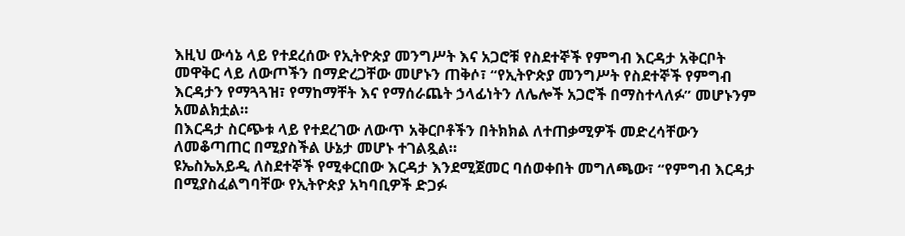እዚህ ውሳኔ ላይ የተደረሰው የኢትዮጵያ መንግሥት እና አጋሮቹ የስደተኞች የምግብ እርዳታ አቅርቦት መዋቅር ላይ ለውጦችን በማድረጋቸው መሆኑን ጠቅሶ፣ “የኢትዮጵያ መንግሥት የስደተኞች የምግብ እርዳታን የማጓጓዝ፣ የማከማቸት እና የማሰራጨት ኃላፊነትን ለሌሎች አጋሮች በማስተላለፉ” መሆኑንም አመልክቷል።
በእርዳታ ስርጭቱ ላይ የተደረገው ለውጥ አቅርቦቶችን በትክክል ለተጠቃሚዎች መድረሳቸውን ለመቆጣጠር በሚያስችል ሁኔታ መሆኑ ተገልጿል።
ዩኤስኤአይዲ ለስደተኞች የሚቀርበው እርዳታ እንደሚጀመር ባሰወቀበት መግለጫው፣ “የምግብ እርዳታ በሚያስፈልግባቸው የኢትዮጵያ አካባቢዎች ድጋፉ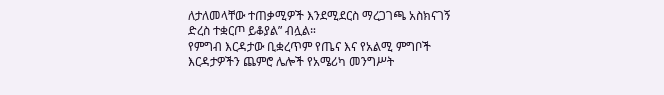ለታለመላቸው ተጠቃሚዎች እንደሚደርስ ማረጋገጫ አስክናገኝ ድረስ ተቋርጦ ይቆያል” ብሏል።
የምግብ እርዳታው ቢቋረጥም የጤና እና የአልሚ ምግቦች እርዳታዎችን ጨምሮ ሌሎች የአሜሪካ መንግሥት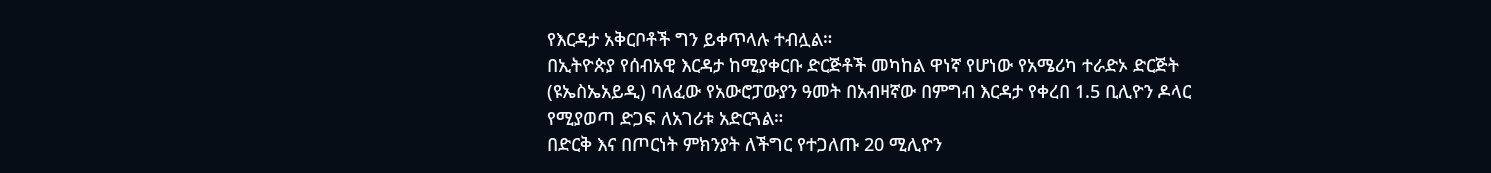የእርዳታ አቅርቦቶች ግን ይቀጥላሉ ተብሏል።
በኢትዮጵያ የሰብአዊ እርዳታ ከሚያቀርቡ ድርጅቶች መካከል ዋነኛ የሆነው የአሜሪካ ተራድኦ ድርጅት (ዩኤስኤአይዲ) ባለፈው የአውሮፓውያን ዓመት በአብዛኛው በምግብ እርዳታ የቀረበ 1.5 ቢሊዮን ዶላር የሚያወጣ ድጋፍ ለአገሪቱ አድርጓል።
በድርቅ እና በጦርነት ምክንያት ለችግር የተጋለጡ 20 ሚሊዮን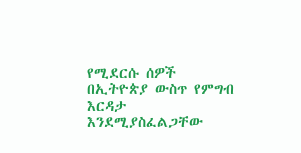የሚደርሱ ሰዎች በኢትዮጵያ ውስጥ የምግብ እርዳታ እንደሚያስፈልጋቸው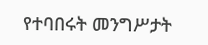የተባበሩት መንግሥታት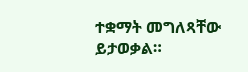ተቋማት መግለጻቸው ይታወቃል።